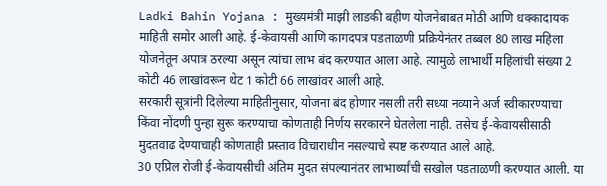Ladki Bahin Yojana : मुख्यमंत्री माझी लाडकी बहीण योजनेबाबत मोठी आणि धक्कादायक माहिती समोर आली आहे. ई-केवायसी आणि कागदपत्र पडताळणी प्रक्रियेनंतर तब्बल 80 लाख महिला योजनेतून अपात्र ठरल्या असून त्यांचा लाभ बंद करण्यात आला आहे. त्यामुळे लाभार्थी महिलांची संख्या 2 कोटी 46 लाखांवरून थेट 1 कोटी 66 लाखांवर आली आहे.
सरकारी सूत्रांनी दिलेल्या माहितीनुसार, योजना बंद होणार नसली तरी सध्या नव्याने अर्ज स्वीकारण्याचा किंवा नोंदणी पुन्हा सुरू करण्याचा कोणताही निर्णय सरकारने घेतलेला नाही. तसेच ई-केवायसीसाठी मुदतवाढ देण्याचाही कोणताही प्रस्ताव विचाराधीन नसल्याचे स्पष्ट करण्यात आले आहे.
30 एप्रिल रोजी ई-केवायसीची अंतिम मुदत संपल्यानंतर लाभार्थ्यांची सखोल पडताळणी करण्यात आली. या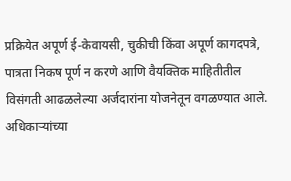प्रक्रियेत अपूर्ण ई-केवायसी, चुकीची किंवा अपूर्ण कागदपत्रे, पात्रता निकष पूर्ण न करणे आणि वैयक्तिक माहितीतील विसंगती आढळलेल्या अर्जदारांना योजनेतून वगळण्यात आले.
अधिकाऱ्यांच्या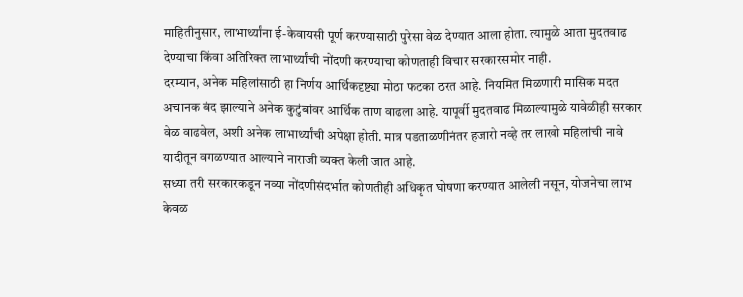माहितीनुसार, लाभार्थ्यांना ई-केवायसी पूर्ण करण्यासाठी पुरेसा वेळ देण्यात आला होता. त्यामुळे आता मुदतवाढ देण्याचा किंवा अतिरिक्त लाभार्थ्यांची नोंदणी करण्याचा कोणताही विचार सरकारसमोर नाही.
दरम्यान, अनेक महिलांसाठी हा निर्णय आर्थिकदृष्ट्या मोठा फटका ठरत आहे. नियमित मिळणारी मासिक मदत अचानक बंद झाल्याने अनेक कुटुंबांवर आर्थिक ताण वाढला आहे. यापूर्वी मुदतवाढ मिळाल्यामुळे यावेळीही सरकार वेळ वाढवेल, अशी अनेक लाभार्थ्यांची अपेक्षा होती. मात्र पडताळणीनंतर हजारो नव्हे तर लाखो महिलांची नावे यादीतून वगळण्यात आल्याने नाराजी व्यक्त केली जात आहे.
सध्या तरी सरकारकडून नव्या नोंदणीसंदर्भात कोणतीही अधिकृत घोषणा करण्यात आलेली नसून, योजनेचा लाभ केवळ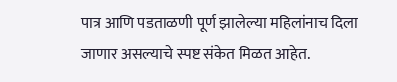पात्र आणि पडताळणी पूर्ण झालेल्या महिलांनाच दिला जाणार असल्याचे स्पष्ट संकेत मिळत आहेत.